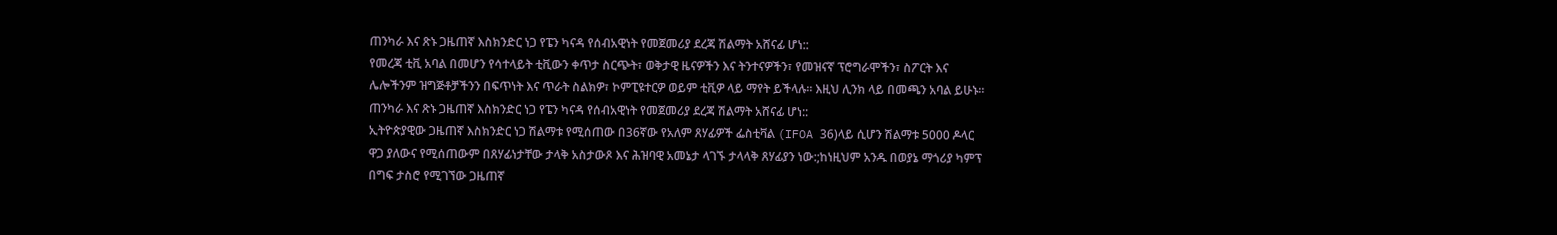ጠንካራ እና ጽኑ ጋዜጠኛ እስክንድር ነጋ የፔን ካናዳ የሰብአዊነት የመጀመሪያ ደረጃ ሽልማት አሸናፊ ሆነ::
የመረጃ ቲቪ አባል በመሆን የሳተላይት ቲቪውን ቀጥታ ስርጭት፣ ወቅታዊ ዜናዎችን እና ትንተናዎችን፣ የመዝናኛ ፕሮግራሞችን፣ ስፖርት እና ሌሎችንም ዝግጅቶቻችንን በፍጥነት እና ጥራት ስልክዎ፣ ኮምፒዩተርዎ ወይም ቲቪዎ ላይ ማየት ይችላሉ። እዚህ ሊንክ ላይ በመጫን አባል ይሁኑ።
ጠንካራ እና ጽኑ ጋዜጠኛ እስክንድር ነጋ የፔን ካናዳ የሰብአዊነት የመጀመሪያ ደረጃ ሽልማት አሸናፊ ሆነ::
ኢትዮጵያዊው ጋዜጠኛ እስክንድር ነጋ ሽልማቱ የሚሰጠው በ36ኛው የአለም ጸሃፊዎች ፌስቲቫል (IFOA 36)ላይ ሲሆን ሽልማቱ 5000 ዶላር ዋጋ ያለውና የሚሰጠውም በጸሃፊነታቸው ታላቅ አስታውጾ እና ሕዝባዊ አመኔታ ላገኙ ታላላቅ ጸሃፊያን ነው:;ከነዚህም አንዱ በወያኔ ማጎሪያ ካምፕ በግፍ ታስሮ የሚገኘው ጋዜጠኛ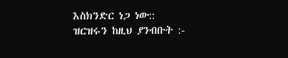እስክንድር ነጋ ነው::
ዝርዝሩን ከዚህ ያንብቡት :-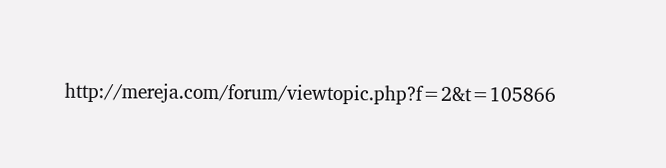http://mereja.com/forum/viewtopic.php?f=2&t=105866